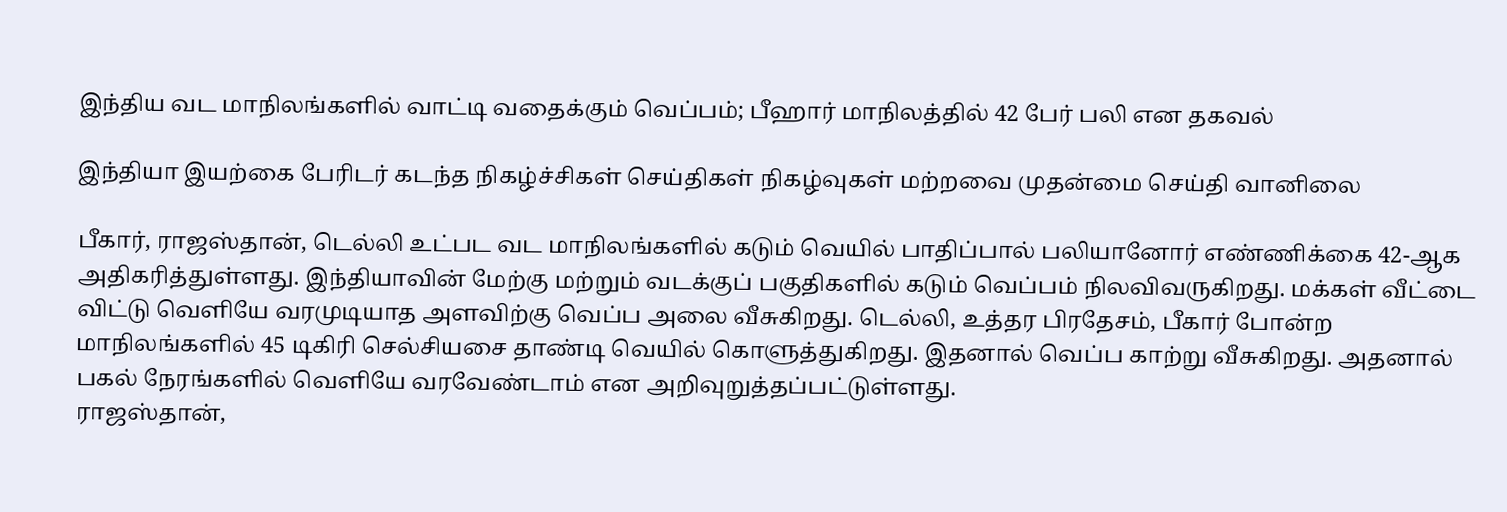இந்திய வட மாநிலங்களில் வாட்டி வதைக்கும் வெப்பம்; பீஹார் மாநிலத்தில் 42 பேர் பலி என தகவல்

இந்தியா இயற்கை பேரிடர் கடந்த நிகழ்ச்சிகள் செய்திகள் நிகழ்வுகள் மற்றவை முதன்மை செய்தி வானிலை

பீகார், ராஜஸ்தான், டெல்லி உட்பட வட மாநிலங்களில் கடும் வெயில் பாதிப்பால் பலியானோர் எண்ணிக்கை 42-ஆக அதிகரித்துள்ளது. இந்தியாவின் மேற்கு மற்றும் வடக்குப் பகுதிகளில் கடும் வெப்பம் நிலவிவருகிறது. மக்கள் வீட்டை விட்டு வெளியே வரமுடியாத அளவிற்கு வெப்ப அலை வீசுகிறது. டெல்லி, உத்தர பிரதேசம், பீகார் போன்ற மாநிலங்களில் 45 டிகிரி செல்சியசை தாண்டி வெயில் கொளுத்துகிறது. இதனால் வெப்ப காற்று வீசுகிறது. அதனால் பகல் நேரங்களில் வெளியே வரவேண்டாம் என அறிவுறுத்தப்பட்டுள்ளது.
ராஜஸ்தான்,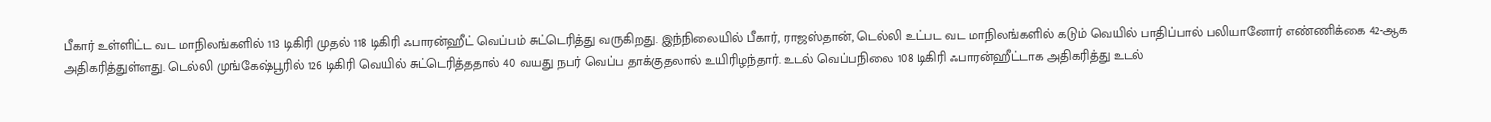பீகார் உள்ளிட்ட வட மாநிலங்களில் 113 டிகிரி முதல் 118 டிகிரி ஃபாரன்ஹீட் வெப்பம் சுட்டெரித்து வருகிறது. இந்நிலையில் பீகார், ராஜஸ்தான், டெல்லி உட்பட வட மாநிலங்களில் கடும் வெயில் பாதிப்பால் பலியானோர் எண்ணிக்கை 42-ஆக அதிகரித்துள்ளது. டெல்லி முங்கேஷ்பூரில் 126 டிகிரி வெயில் சுட்டெரித்ததால் 40 வயது நபர் வெப்ப தாக்குதலால் உயிரிழந்தார். உடல் வெப்பநிலை 108 டிகிரி ஃபாரன்ஹீட்டாக அதிகரித்து உடல்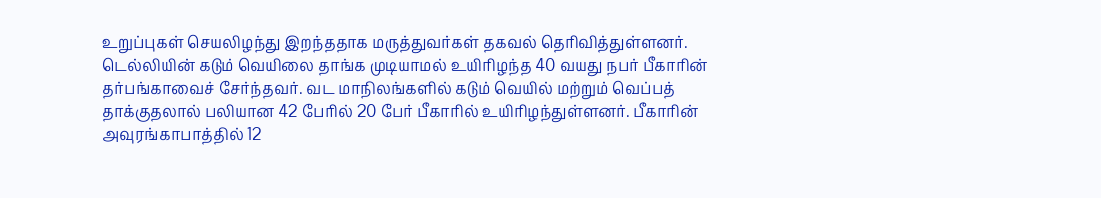உறுப்புகள் செயலிழந்து இறந்ததாக மருத்துவர்கள் தகவல் தெரிவித்துள்ளனர்.
டெல்லியின் கடும் வெயிலை தாங்க முடியாமல் உயிரிழந்த 40 வயது நபர் பீகாரின் தர்பங்காவைச் சேர்ந்தவர். வட மாநிலங்களில் கடும் வெயில் மற்றும் வெப்பத் தாக்குதலால் பலியான 42 பேரில் 20 பேர் பீகாரில் உயிரிழந்துள்ளனர். பீகாரின் அவுரங்காபாத்தில் 12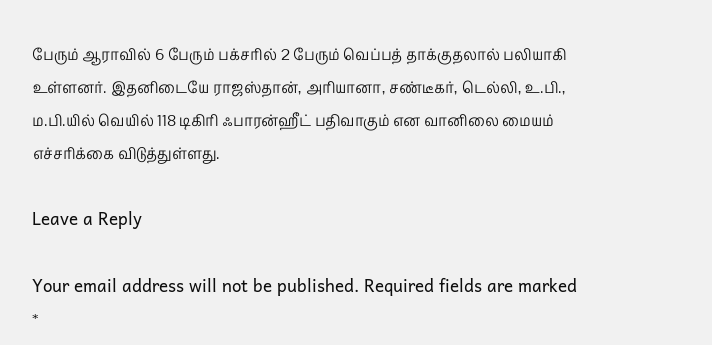பேரும் ஆராவில் 6 பேரும் பக்சரில் 2 பேரும் வெப்பத் தாக்குதலால் பலியாகி உள்ளனர். இதனிடையே ராஜஸ்தான், அரியானா, சண்டீகர், டெல்லி, உ.பி., ம.பி.யில் வெயில் 118 டிகிரி ஃபாரன்ஹீட் பதிவாகும் என வானிலை மையம் எச்சரிக்கை விடுத்துள்ளது.

Leave a Reply

Your email address will not be published. Required fields are marked *